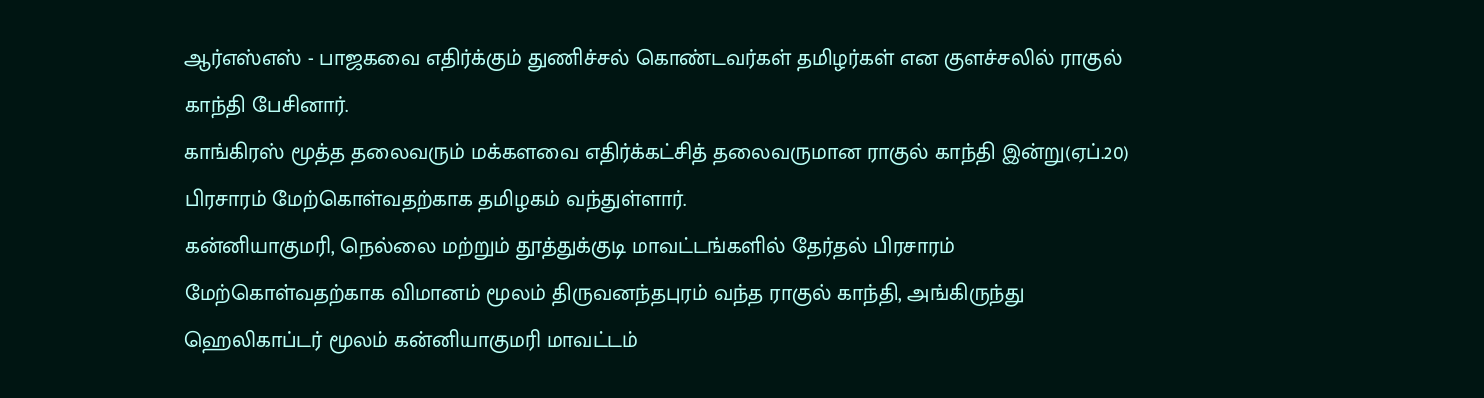ஆர்எஸ்எஸ் - பாஜகவை எதிர்க்கும் துணிச்சல் கொண்டவர்கள் தமிழர்கள் என குளச்சலில் ராகுல் காந்தி பேசினார்.
காங்கிரஸ் மூத்த தலைவரும் மக்களவை எதிர்க்கட்சித் தலைவருமான ராகுல் காந்தி இன்று(ஏப்.20) பிரசாரம் மேற்கொள்வதற்காக தமிழகம் வந்துள்ளார்.
கன்னியாகுமரி, நெல்லை மற்றும் தூத்துக்குடி மாவட்டங்களில் தேர்தல் பிரசாரம் மேற்கொள்வதற்காக விமானம் மூலம் திருவனந்தபுரம் வந்த ராகுல் காந்தி, அங்கிருந்து ஹெலிகாப்டர் மூலம் கன்னியாகுமரி மாவட்டம்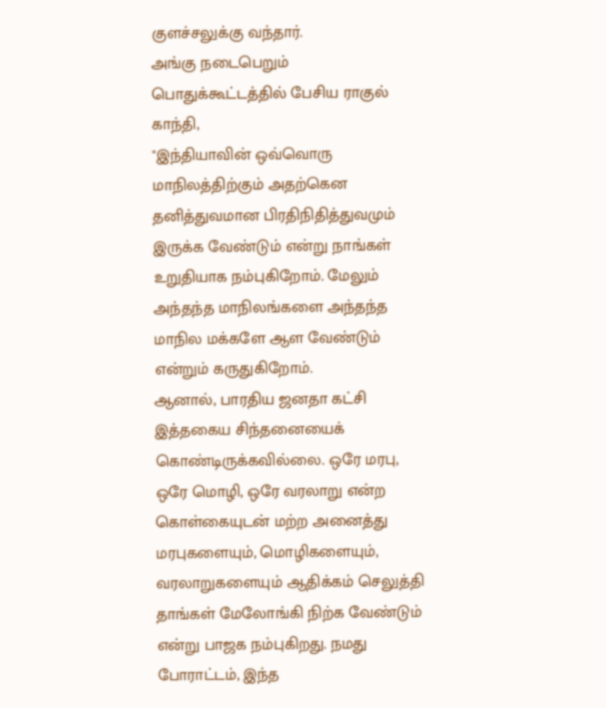குளச்சலுக்கு வந்தார்.
அங்கு நடைபெறும் பொதுக்கூட்டத்தில் பேசிய ராகுல் காந்தி,
"இந்தியாவின் ஒவ்வொரு மாநிலத்திற்கும் அதற்கென தனித்துவமான பிரதிநிதித்துவமும் இருக்க வேண்டும் என்று நாங்கள் உறுதியாக நம்புகிறோம். மேலும் அந்தந்த மாநிலங்களை அந்தந்த மாநில மக்களே ஆள வேண்டும் என்றும் கருதுகிறோம்.
ஆனால், பாரதிய ஜனதா கட்சி இத்தகைய சிந்தனையைக் கொண்டிருக்கவில்லை. ஒரே மரபு, ஒரே மொழி, ஒரே வரலாறு என்ற கொள்கையுடன் மற்ற அனைத்து மரபுகளையும், மொழிகளையும், வரலாறுகளையும் ஆதிக்கம் செலுத்தி தாங்கள் மேலோங்கி நிற்க வேண்டும் என்று பாஜக நம்புகிறது. நமது போராட்டம், இந்த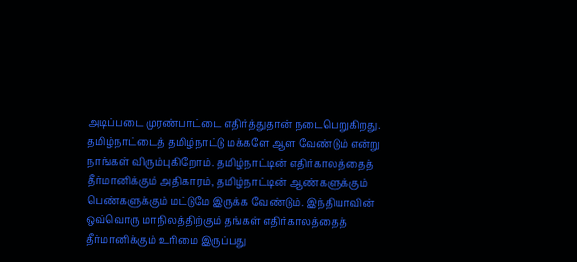அடிப்படை முரண்பாட்டை எதிர்த்துதான் நடைபெறுகிறது.
தமிழ்நாட்டைத் தமிழ்நாட்டு மக்களே ஆள வேண்டும் என்று நாங்கள் விரும்புகிறோம். தமிழ்நாட்டின் எதிர்காலத்தைத் தீர்மானிக்கும் அதிகாரம், தமிழ்நாட்டின் ஆண்களுக்கும் பெண்களுக்கும் மட்டுமே இருக்க வேண்டும். இந்தியாவின் ஒவ்வொரு மாநிலத்திற்கும் தங்கள் எதிர்காலத்தைத் தீர்மானிக்கும் உரிமை இருப்பது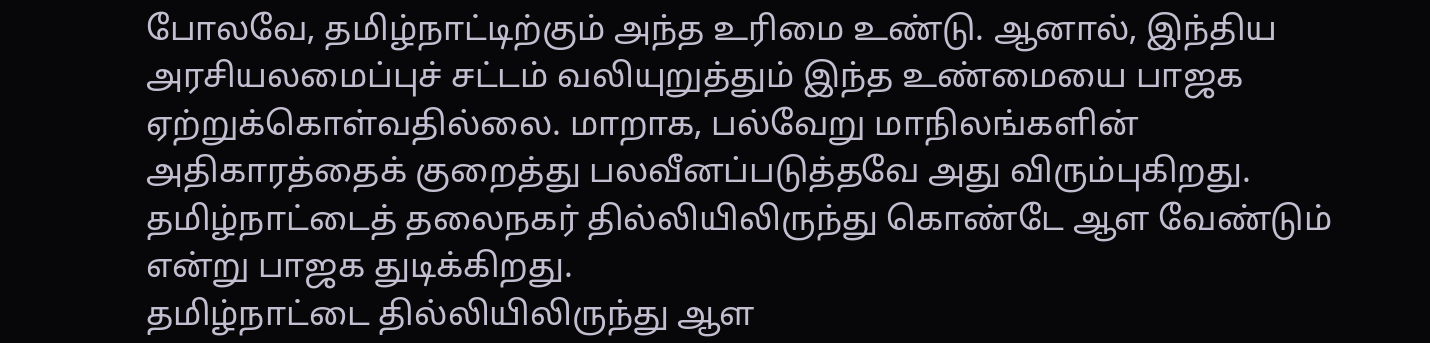போலவே, தமிழ்நாட்டிற்கும் அந்த உரிமை உண்டு. ஆனால், இந்திய அரசியலமைப்புச் சட்டம் வலியுறுத்தும் இந்த உண்மையை பாஜக ஏற்றுக்கொள்வதில்லை. மாறாக, பல்வேறு மாநிலங்களின் அதிகாரத்தைக் குறைத்து பலவீனப்படுத்தவே அது விரும்புகிறது. தமிழ்நாட்டைத் தலைநகர் தில்லியிலிருந்து கொண்டே ஆள வேண்டும் என்று பாஜக துடிக்கிறது.
தமிழ்நாட்டை தில்லியிலிருந்து ஆள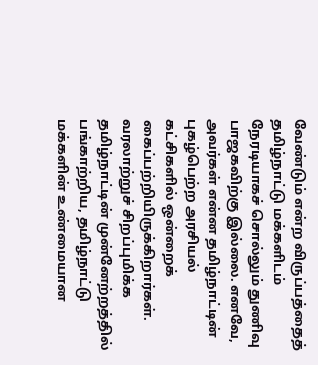வேண்டும் என்ற விருப்பத்தைத் தமிழ்நாட்டு மக்களிடம் நேரடியாகச் சொல்லும் துணிவு பாஜகவிற்கு இல்லை. எனவே, அவர்கள் என்ன தமிழ்நாட்டின் புகழ்பெற்ற அரசியல் கட்சிகளில் ஒன்றைக் கைப்பற்றியிருக்கிறார்கள். வரலாற்றுச் சிறப்புமிக்க தமிழ்நாட்டின் முன்னேற்றத்தில் பங்காற்றிய, தமிழ்நாட்டு மக்களின் உண்மையான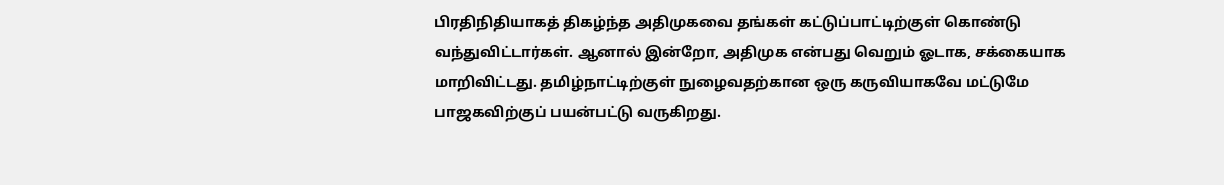பிரதிநிதியாகத் திகழ்ந்த அதிமுகவை தங்கள் கட்டுப்பாட்டிற்குள் கொண்டு வந்துவிட்டார்கள். ஆனால் இன்றோ, அதிமுக என்பது வெறும் ஓடாக, சக்கையாக மாறிவிட்டது. தமிழ்நாட்டிற்குள் நுழைவதற்கான ஒரு கருவியாகவே மட்டுமே பாஜகவிற்குப் பயன்பட்டு வருகிறது.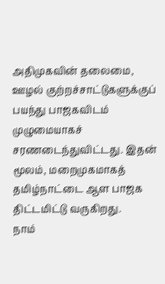அதிமுகவின் தலைமை, ஊழல் குற்றச்சாட்டுகளுக்குப் பயந்து பாஜகவிடம் முழுமையாகச் சரணடைந்துவிட்டது. இதன் மூலம், மறைமுகமாகத் தமிழ்நாட்டை ஆள பாஜக திட்டமிட்டு வருகிறது.
நாம்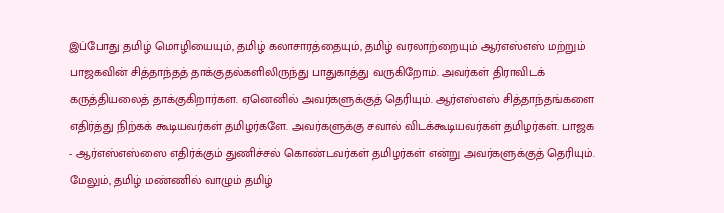இப்போது தமிழ் மொழியையும், தமிழ் கலாசாரத்தையும், தமிழ் வரலாற்றையும் ஆர்எஸ்எஸ் மற்றும் பாஜகவின் சித்தாந்தத் தாக்குதல்களிலிருந்து பாதுகாத்து வருகிறோம். அவர்கள் திராவிடக் கருத்தியலைத் தாக்குகிறார்கள. ஏனெனில் அவர்களுக்குத் தெரியும். ஆர்எஸ்எஸ் சித்தாந்தங்களை எதிர்த்து நிற்கக் கூடியவர்கள் தமிழர்களே. அவர்களுக்கு சவால் விடக்கூடியவர்கள் தமிழர்கள். பாஜக - ஆர்எஸ்எஸ்ஸை எதிர்க்கும் துணிச்சல் கொண்டவர்கள் தமிழர்கள் என்று அவர்களுக்குத் தெரியும். மேலும், தமிழ் மண்ணில் வாழும் தமிழ்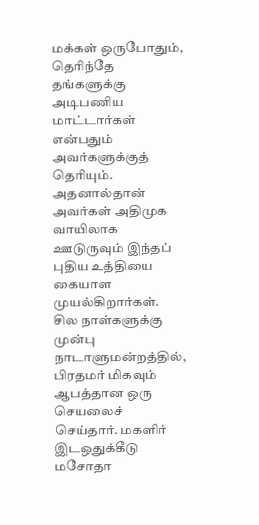மக்கள் ஒருபோதும், தெரிந்தே தங்களுக்கு அடிபணிய மாட்டார்கள் என்பதும் அவர்களுக்குத் தெரியும். அதனால்தான் அவர்கள் அதிமுக வாயிலாக ஊடுருவும் இந்தப் புதிய உத்தியை கையாள முயல்கிறார்கள். சில நாள்களுக்கு முன்பு நாடாளுமன்றத்தில், பிரதமர் மிகவும் ஆபத்தான ஒரு செயலைச் செய்தார். மகளிர் இடஒதுக்கீடு மசோதா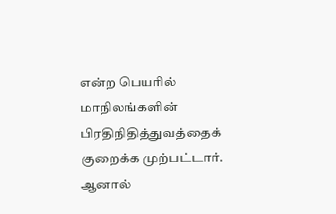என்ற பெயரில் மாநிலங்களின் பிரதிநிதித்துவத்தைக் குறைக்க முற்பட்டார். ஆனால்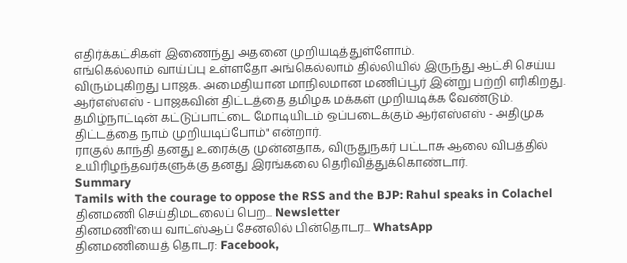எதிர்க்கட்சிகள் இணைந்து அதனை முறியடித்துள்ளோம்.
எங்கெல்லாம் வாய்ப்பு உள்ளதோ அங்கெல்லாம் தில்லியில் இருந்து ஆட்சி செய்ய விரும்புகிறது பாஜக. அமைதியான மாநிலமான மணிப்பூர் இன்று பற்றி எரிகிறது. ஆர்எஸ்எஸ் - பாஜகவின் திட்டத்தை தமிழக மக்கள் முறியடிக்க வேண்டும். தமிழ்நாட்டின் கட்டுப்பாட்டை மோடியிடம் ஒப்படைக்கும் ஆர்எஸ்எஸ் - அதிமுக திட்டத்தை நாம் முறியடிப்போம்" என்றார்.
ராகுல் காந்தி தனது உரைக்கு முன்னதாக, விருதுநகர் பட்டாசு ஆலை விபத்தில் உயிரிழந்தவர்களுக்கு தனது இரங்கலை தெரிவித்துக்கொண்டார்.
Summary
Tamils with the courage to oppose the RSS and the BJP: Rahul speaks in Colachel
தினமணி செய்திமடலைப் பெற... Newsletter
தினமணி'யை வாட்ஸ்ஆப் சேனலில் பின்தொடர... WhatsApp
தினமணியைத் தொடர: Facebook,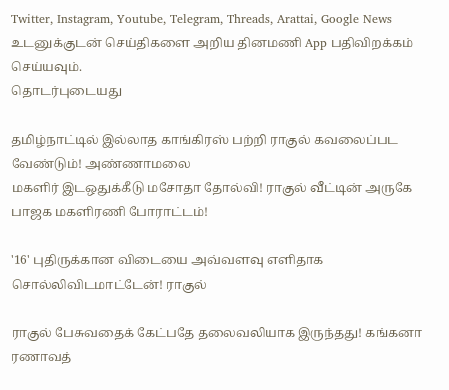Twitter, Instagram, Youtube, Telegram, Threads, Arattai, Google News
உடனுக்குடன் செய்திகளை அறிய தினமணி App பதிவிறக்கம் செய்யவும்.
தொடர்புடையது

தமிழ்நாட்டில் இல்லாத காங்கிரஸ் பற்றி ராகுல் கவலைப்பட வேண்டும்! அண்ணாமலை
மகளிர் இடஒதுக்கீடு மசோதா தோல்வி! ராகுல் வீட்டின் அருகே பாஜக மகளிரணி போராட்டம்!

'16' புதிருக்கான விடையை அவ்வளவு எளிதாக சொல்லிவிடமாட்டேன்! ராகுல்

ராகுல் பேசுவதைக் கேட்பதே தலைவலியாக இருந்தது! கங்கனா ரணாவத்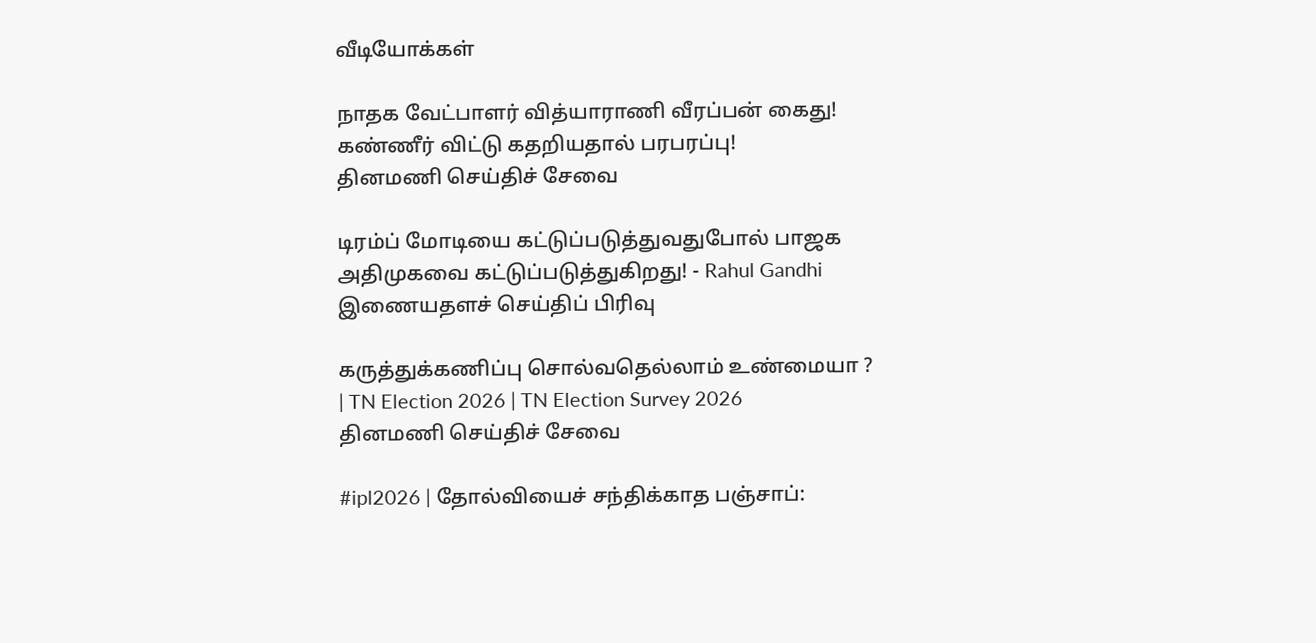வீடியோக்கள்

நாதக வேட்பாளர் வித்யாராணி வீரப்பன் கைது! கண்ணீர் விட்டு கதறியதால் பரபரப்பு!
தினமணி செய்திச் சேவை

டிரம்ப் மோடியை கட்டுப்படுத்துவதுபோல் பாஜக அதிமுகவை கட்டுப்படுத்துகிறது! - Rahul Gandhi
இணையதளச் செய்திப் பிரிவு

கருத்துக்கணிப்பு சொல்வதெல்லாம் உண்மையா ? | TN Election 2026 | TN Election Survey 2026
தினமணி செய்திச் சேவை

#ipl2026 | தோல்வியைச் சந்திக்காத பஞ்சாப்: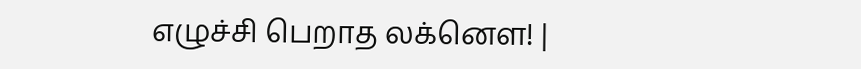எழுச்சி பெறாத லக்னௌ! |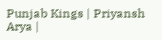Punjab Kings | Priyansh Arya |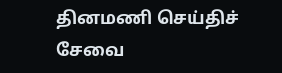தினமணி செய்திச் சேவை